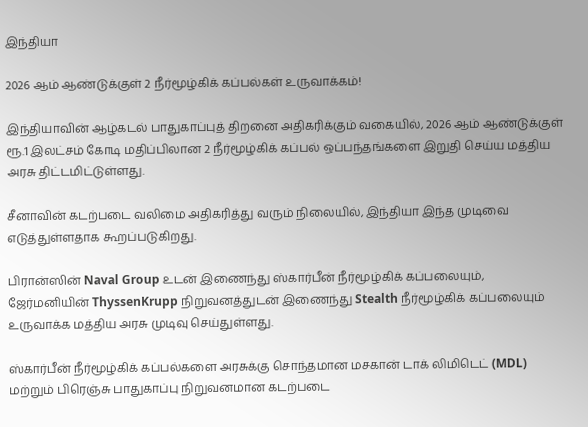இந்தியா

2026 ஆம் ஆண்டுக்குள் 2 நீர்மூழ்கிக் கப்பல்கள் உருவாக்கம்!

இந்தியாவின் ஆழ்கடல் பாதுகாப்புத் திறனை அதிகரிக்கும் வகையில், 2026 ஆம் ஆண்டுக்குள் ரூ.1 இலட்சம் கோடி மதிப்பிலான 2 நீர்மூழ்கிக் கப்பல் ஒப்பந்தங்களை இறுதி செய்ய மத்திய அரசு திட்டமிட்டுள்ளது.

சீனாவின் கடற்படை வலிமை அதிகரித்து வரும் நிலையில், இந்தியா இந்த முடிவை எடுத்துள்ளதாக கூறப்படுகிறது.

பிரான்ஸின் Naval Group உடன் இணைந்து ஸ்கார்பீன் நீர்மூழ்கிக் கப்பலையும், ஜேர்மனியின் ThyssenKrupp நிறுவனத்துடன் இணைந்து Stealth நீர்மூழ்கிக் கப்பலையும் உருவாக்க மத்திய அரசு முடிவு செய்துள்ளது.

ஸ்கார்பீன் நீர்மூழ்கிக் கப்பல்களை அரசுக்கு சொந்தமான மசகான் டாக் லிமிடெட் (MDL) மற்றும் பிரெஞ்சு பாதுகாப்பு நிறுவனமான கடற்படை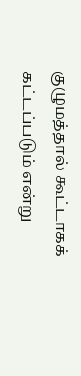குழுமத்தால் கூட்டாகக் கட்டப்படும் என்று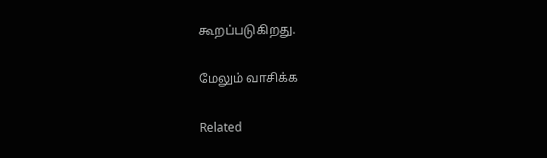கூறப்படுகிறது.

மேலும் வாசிக்க

Related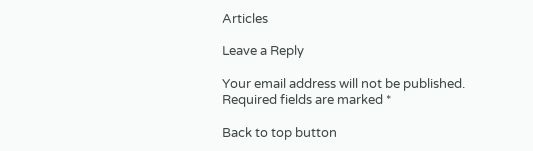Articles

Leave a Reply

Your email address will not be published. Required fields are marked *

Back to top button